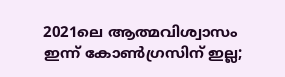2021ലെ ആത്മവിശ്വാസം ഇന്ന് കോൺഗ്രസിന് ഇല്ല;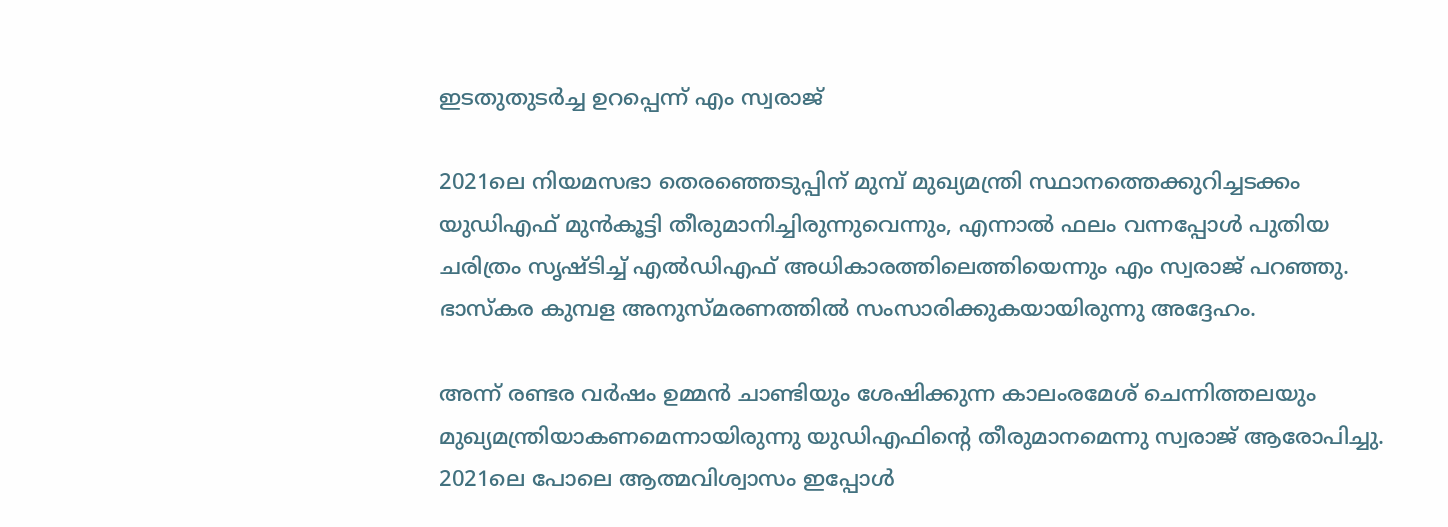ഇടതുതുടർച്ച ഉറപ്പെന്ന് എം സ്വരാജ്

2021ലെ നിയമസഭാ തെരഞ്ഞെടുപ്പിന് മുമ്പ് മുഖ്യമന്ത്രി സ്ഥാനത്തെക്കുറിച്ചടക്കം യുഡിഎഫ് മുൻകൂട്ടി തീരുമാനിച്ചിരുന്നുവെന്നും, എന്നാൽ ഫലം വന്നപ്പോൾ പുതിയ ചരിത്രം സൃഷ്ടിച്ച് എൽഡിഎഫ് അധികാരത്തിലെത്തിയെന്നും എം സ്വരാജ് പറഞ്ഞു. ഭാസ്കര കുമ്പള അനുസ്മരണത്തിൽ സംസാരിക്കുകയായിരുന്നു അദ്ദേഹം.

അന്ന് രണ്ടര വർഷം ഉമ്മൻ ചാണ്ടിയും ശേഷിക്കുന്ന കാലംരമേശ് ചെന്നിത്തലയും മുഖ്യമന്ത്രിയാകണമെന്നായിരുന്നു യുഡിഎഫിന്റെ തീരുമാനമെന്നു സ്വരാജ് ആരോപിച്ചു. 2021ലെ പോലെ ആത്മവിശ്വാസം ഇപ്പോൾ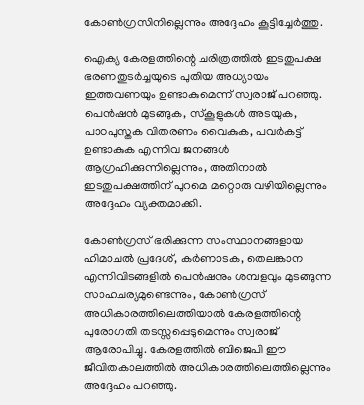കോൺഗ്രസിനില്ലെന്നും അദ്ദേഹം കൂട്ടിച്ചേർത്തു.

ഐക്യ കേരളത്തിന്റെ ചരിത്രത്തിൽ ഇടതുപക്ഷ ഭരണതുടർച്ചയുടെ പുതിയ അധ്യായം ഇത്തവണയും ഉണ്ടാകുമെന്ന് സ്വരാജ് പറഞ്ഞു. പെൻഷൻ മുടങ്ങുക, സ്കൂളുകൾ അടയുക, പാഠപുസ്തക വിതരണം വൈകുക, പവർകട്ട് ഉണ്ടാകുക എന്നിവ ജനങ്ങൾ ആഗ്രഹിക്കുന്നില്ലെന്നും, അതിനാൽ ഇടതുപക്ഷത്തിന് പുറമെ മറ്റൊരു വഴിയില്ലെന്നും അദ്ദേഹം വ്യക്തമാക്കി.

കോൺഗ്രസ് ഭരിക്കുന്ന സംസ്ഥാനങ്ങളായ ഹിമാചൽ പ്രദേശ്, കർണാടക, തെലങ്കാന എന്നിവിടങ്ങളിൽ പെൻഷനും ശമ്പളവും മുടങ്ങുന്ന സാഹചര്യമുണ്ടെന്നും, കോൺഗ്രസ് അധികാരത്തിലെത്തിയാൽ കേരളത്തിന്റെ പുരോഗതി തടസ്സപ്പെടുമെന്നും സ്വരാജ് ആരോപിച്ചു. കേരളത്തിൽ ബിജെപി ഈ ജീവിതകാലത്തിൽ അധികാരത്തിലെത്തില്ലെന്നും അദ്ദേഹം പറഞ്ഞു.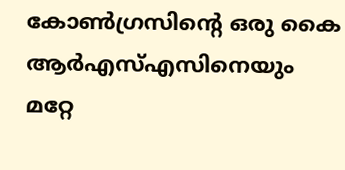കോൺഗ്രസിന്റെ ഒരു കൈ ആർഎസ്എസിനെയും മറ്റേ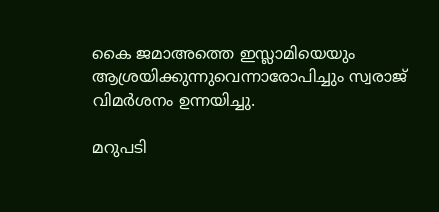കൈ ജമാഅത്തെ ഇസ്ലാമിയെയും ആശ്രയിക്കുന്നുവെന്നാരോപിച്ചും സ്വരാജ് വിമർശനം ഉന്നയിച്ചു.

മറുപടി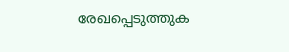രേഖപ്പെടുത്തുക